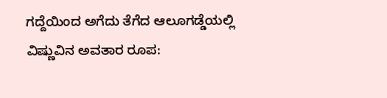ಗದ್ದೆಯಿಂದ ಅಗೆದು ತೆಗೆದ ಆಲೂಗಡ್ಡೆಯಲ್ಲಿ ವಿಷ್ಣುವಿನ ಅವತಾರ ರೂಪ: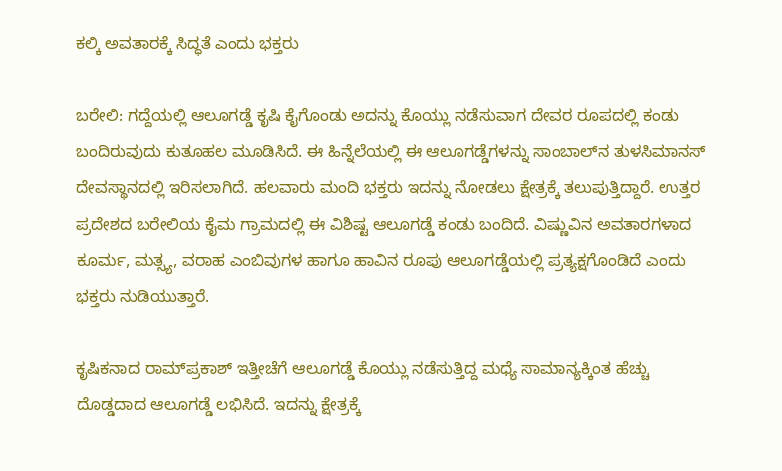ಕಲ್ಕಿ ಅವತಾರಕ್ಕೆ ಸಿದ್ಧತೆ ಎಂದು ಭಕ್ತರು

ಬರೇಲಿ: ಗದ್ದೆಯಲ್ಲಿ ಆಲೂಗಡ್ಡೆ ಕೃಷಿ ಕೈಗೊಂಡು ಅದನ್ನು ಕೊಯ್ಲು ನಡೆಸುವಾಗ ದೇವರ ರೂಪದಲ್ಲಿ ಕಂಡು ಬಂದಿರುವುದು ಕುತೂಹಲ ಮೂಡಿಸಿದೆ. ಈ ಹಿನ್ನೆಲೆಯಲ್ಲಿ ಈ ಆಲೂಗಡ್ಡೆಗಳನ್ನು ಸಾಂಬಾಲ್‌ನ ತುಳಸಿಮಾನಸ್ ದೇವಸ್ಥಾನದಲ್ಲಿ ಇರಿಸಲಾಗಿದೆ. ಹಲವಾರು ಮಂದಿ ಭಕ್ತರು ಇದನ್ನು ನೋಡಲು ಕ್ಷೇತ್ರಕ್ಕೆ ತಲುಪುತ್ತಿದ್ದಾರೆ. ಉತ್ತರ ಪ್ರದೇಶದ ಬರೇಲಿಯ ಕೈಮ ಗ್ರಾಮದಲ್ಲಿ ಈ ವಿಶಿಷ್ಟ ಆಲೂಗಡ್ಡೆ ಕಂಡು ಬಂದಿದೆ. ವಿಷ್ಣುವಿನ ಅವತಾರಗಳಾದ  ಕೂರ್ಮ, ಮತ್ಸ್ಯ, ವರಾಹ ಎಂಬಿವುಗಳ ಹಾಗೂ ಹಾವಿನ ರೂಪು ಆಲೂಗಡ್ಡೆಯಲ್ಲಿ ಪ್ರತ್ಯಕ್ಷಗೊಂಡಿದೆ ಎಂದು ಭಕ್ತರು ನುಡಿಯುತ್ತಾರೆ.

ಕೃಷಿಕನಾದ ರಾಮ್‌ಪ್ರಕಾಶ್ ಇತ್ತೀಚೆಗೆ ಆಲೂಗಡ್ಡೆ ಕೊಯ್ಲು ನಡೆಸುತ್ತಿದ್ದ ಮಧ್ಯೆ ಸಾಮಾನ್ಯಕ್ಕಿಂತ ಹೆಚ್ಚು ದೊಡ್ಡದಾದ ಆಲೂಗಡ್ಡೆ ಲಭಿಸಿದೆ. ಇದನ್ನು ಕ್ಷೇತ್ರಕ್ಕೆ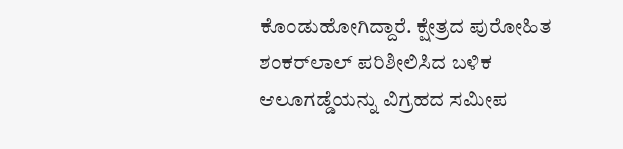ಕೊಂಡುಹೋಗಿದ್ದಾರೆ. ಕ್ಷೇತ್ರದ ಪುರೋಹಿತ ಶಂಕರ್‌ಲಾಲ್ ಪರಿಶೀಲಿಸಿದ ಬಳಿಕ ಆಲೂಗಡ್ಡೆಯನ್ನು ವಿಗ್ರಹದ ಸಮೀಪ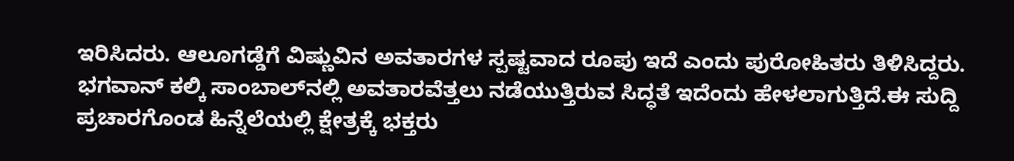ಇರಿಸಿದರು. ಆಲೂಗಡ್ಡೆಗೆ ವಿಷ್ಣುವಿನ ಅವತಾರಗಳ ಸ್ಪಷ್ಟವಾದ ರೂಪು ಇದೆ ಎಂದು ಪುರೋಹಿತರು ತಿಳಿಸಿದ್ದರು. ಭಗವಾನ್ ಕಲ್ಕಿ ಸಾಂಬಾಲ್‌ನಲ್ಲಿ ಅವತಾರವೆತ್ತಲು ನಡೆಯುತ್ತಿರುವ ಸಿದ್ಧತೆ ಇದೆಂದು ಹೇಳಲಾಗುತ್ತಿದೆ.ಈ ಸುದ್ದಿ ಪ್ರಚಾರಗೊಂಡ ಹಿನ್ನೆಲೆಯಲ್ಲಿ ಕ್ಷೇತ್ರಕ್ಕೆ ಭಕ್ತರು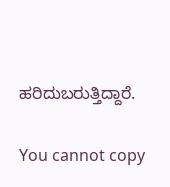ಹರಿದುಬರುತ್ತಿದ್ದಾರೆ.

You cannot copy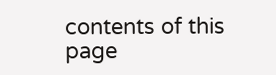contents of this page